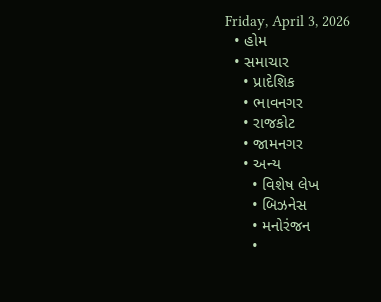Friday, April 3, 2026
  • હોમ
  • સમાચાર
    • પ્રાદેશિક
    • ભાવનગર
    • રાજકોટ
    • જામનગર
    • અન્ય
      • વિશેષ લેખ
      • બિઝનેસ
      • મનોરંજન
      •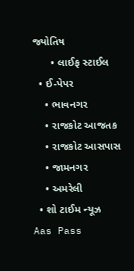જ્યોતિષ
      • લાઈફ સ્ટાઈલ
  • ઈ-પેપર
    • ભાવનગર
    • રાજકોટ આજતક
    • રાજકોટ આસપાસ
    • જામનગર
    • અમરેલી
  • શો ટાઈમ ન્યૂઝ
Aas Pass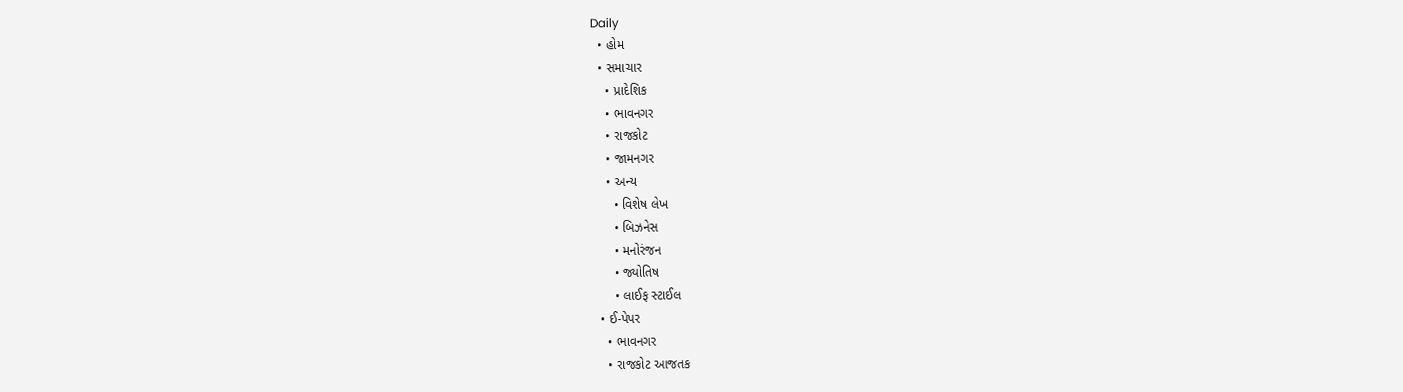Daily
  • હોમ
  • સમાચાર
    • પ્રાદેશિક
    • ભાવનગર
    • રાજકોટ
    • જામનગર
    • અન્ય
      • વિશેષ લેખ
      • બિઝનેસ
      • મનોરંજન
      • જ્યોતિષ
      • લાઈફ સ્ટાઈલ
  • ઈ-પેપર
    • ભાવનગર
    • રાજકોટ આજતક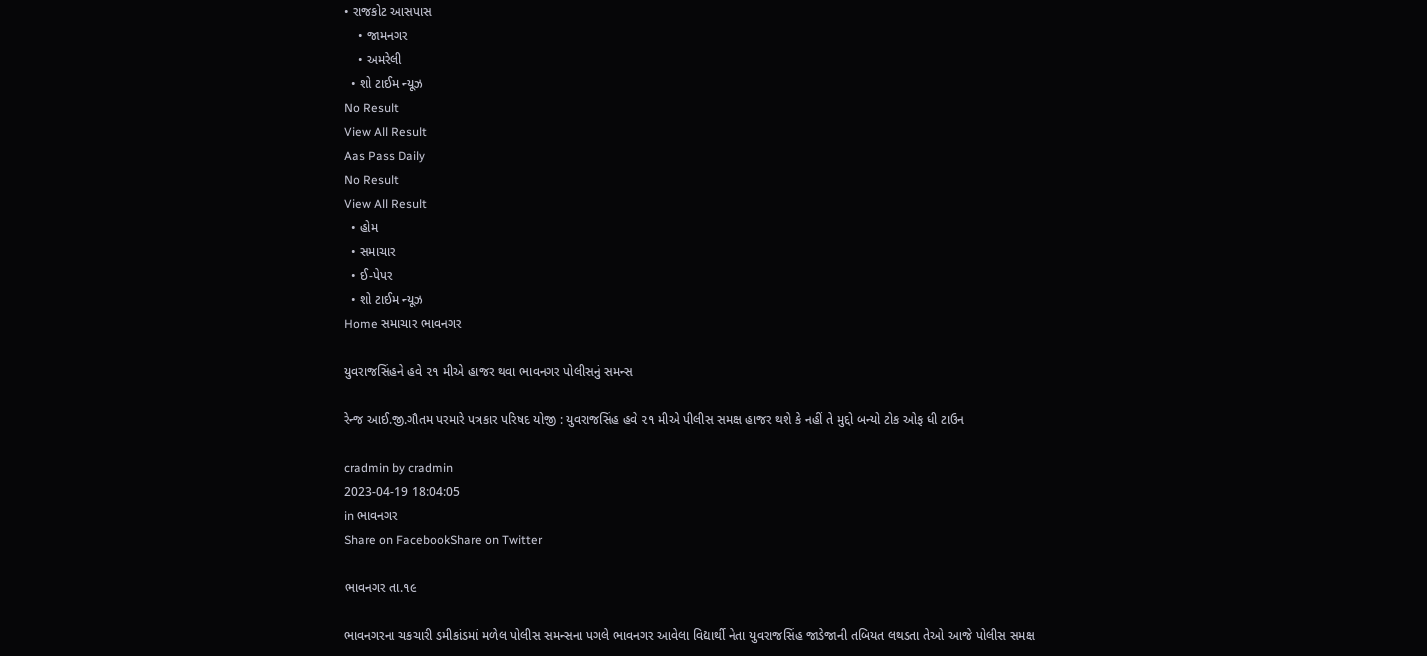• રાજકોટ આસપાસ
    • જામનગર
    • અમરેલી
  • શો ટાઈમ ન્યૂઝ
No Result
View All Result
Aas Pass Daily
No Result
View All Result
  • હોમ
  • સમાચાર
  • ઈ-પેપર
  • શો ટાઈમ ન્યૂઝ
Home સમાચાર ભાવનગર

યુવરાજસિંહને હવે ૨૧ મીએ હાજર થવા ભાવનગર પોલીસનું સમન્સ

રેન્જ આઈ.જી.ગૌતમ પરમારે પત્રકાર પરિષદ યોજી : યુવરાજસિંહ હવે ૨૧ મીએ પીલીસ સમક્ષ હાજર થશે કે નહીં તે મુદ્દો બન્યો ટોક ઓફ ધી ટાઉન

cradmin by cradmin
2023-04-19 18:04:05
in ભાવનગર
Share on FacebookShare on Twitter

ભાવનગર તા.૧૯

ભાવનગરના ચકચારી ડમીકાંડમાં મળેલ પોલીસ સમન્સના પગલે ભાવનગર આવેલા વિદ્યાર્થી નેતા યુવરાજસિંહ જાડેજાની તબિયત લથડતા તેઓ આજે પોલીસ સમક્ષ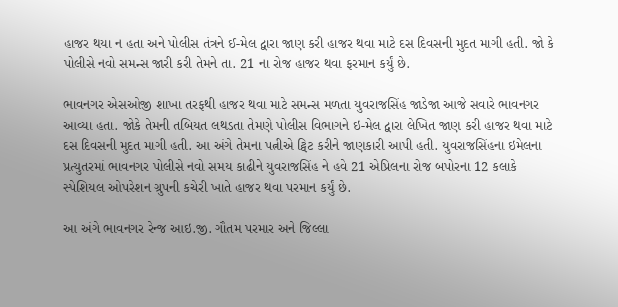હાજર થયા ન હતા અને પોલીસ તંત્રને ઈ-મેલ દ્વારા જાણ કરી હાજર થવા માટે દસ દિવસની મુદત માગી હતી. જો કે પોલીસે નવો સમન્સ જારી કરી તેમને તા. 21 ના રોજ હાજર થવા ફરમાન કર્યું છે.

ભાવનગર એસઓજી શાખા તરફથી હાજર થવા માટે સમન્સ મળતા યુવરાજસિંહ જાડેજા આજે સવારે ભાવનગર આવ્યા હતા. જોકે તેમની તબિયત લથડતા તેમણે પોલીસ વિભાગને ઇ-મેલ દ્વારા લેખિત જાણ કરી હાજર થવા માટે દસ દિવસની મુદત માગી હતી. આ અંગે તેમના પત્નીએ ટ્વિટ કરીને જાણકારી આપી હતી. યુવરાજસિંહના ઇમેલના પ્રત્યુતરમાં ભાવનગર પોલીસે નવો સમય કાઢીને યુવરાજસિંહ ને હવે 21 એપ્રિલના રોજ બપોરના 12 કલાકે સ્પેશિયલ ઓપરેશન ગ્રુપની કચેરી ખાતે હાજર થવા પરમાન કર્યું છે.

આ અંગે ભાવનગર રેન્જ આઇ.જી. ગૌતમ પરમાર અને જિલ્લા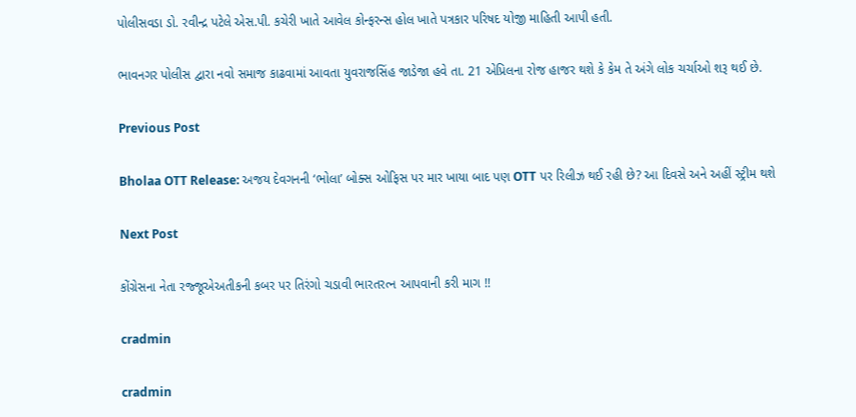પોલીસવડા ડો. રવીન્દ્ર પટેલે એસ.પી. કચેરી ખાતે આવેલ કોન્ફરન્સ હોલ ખાતે પત્રકાર પરિષદ યોજી માહિતી આપી હતી.

ભાવનગર પોલીસ દ્વારા નવો સમાજ કાઢવામાં આવતા યુવરાજસિંહ જાડેજા હવે તા. 21 એપ્રિલના રોજ હાજર થશે કે કેમ તે અંગે લોક ચર્ચાઓ શરૂ થઈ છે.

Previous Post

Bholaa OTT Release: અજય દેવગનની ‘ભોલા’ બોક્સ ઓફિસ પર માર ખાયા બાદ પણ OTT પર રિલીઝ થઈ રહી છે? આ દિવસે અને અહીં સ્ટ્રીમ થશે

Next Post

કોંગ્રેસના નેતા રજ્જૂએઅતીકની કબર પર તિરંગો ચડાવી ભારતરત્ન આપવાની કરી માગ !!

cradmin

cradmin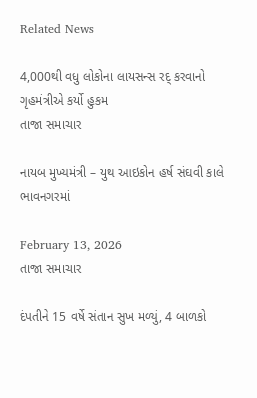Related News

4,000થી વધુ લોકોના લાયસન્સ રદ્ કરવાનો ગૃહમંત્રીએ કર્યો હુકમ
તાજા સમાચાર

નાયબ મુખ્યમંત્રી – યુથ આઇકોન હર્ષ સંઘવી કાલે ભાવનગરમાં

February 13, 2026
તાજા સમાચાર

દંપતીને 15 વર્ષે સંતાન સુખ મળ્યું, 4 બાળકો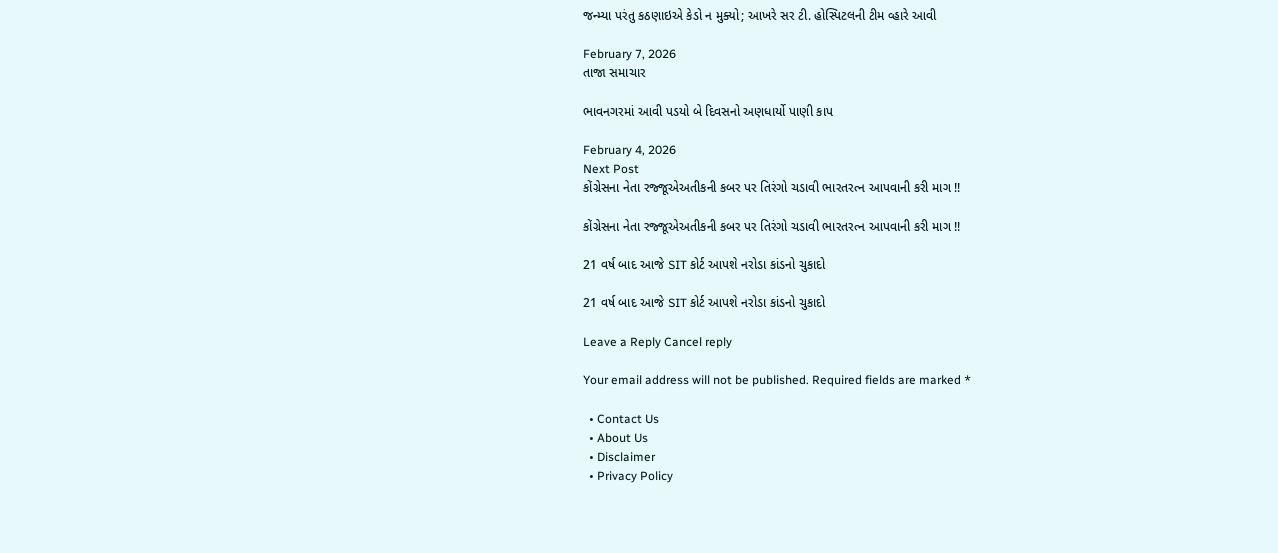જન્મ્યા પરંતુ કઠણાઇએ કેડો ન મુક્યો; આખરે સર ટી. હોસ્પિટલની ટીમ વ્હારે આવી

February 7, 2026
તાજા સમાચાર

ભાવનગરમાં આવી પડયો બે દિવસનો અણધાર્યો પાણી કાપ

February 4, 2026
Next Post
કોંગ્રેસના નેતા રજ્જૂએઅતીકની કબર પર તિરંગો ચડાવી ભારતરત્ન આપવાની કરી માગ !!

કોંગ્રેસના નેતા રજ્જૂએઅતીકની કબર પર તિરંગો ચડાવી ભારતરત્ન આપવાની કરી માગ !!

21 વર્ષ બાદ આજે SIT કોર્ટ આપશે નરોડા કાંડનો ચુકાદો

21 વર્ષ બાદ આજે SIT કોર્ટ આપશે નરોડા કાંડનો ચુકાદો

Leave a Reply Cancel reply

Your email address will not be published. Required fields are marked *

  • Contact Us
  • About Us
  • Disclaimer
  • Privacy Policy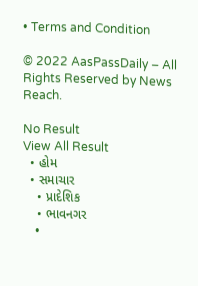• Terms and Condition

© 2022 AasPassDaily – All Rights Reserved by News Reach.

No Result
View All Result
  • હોમ
  • સમાચાર
    • પ્રાદેશિક
    • ભાવનગર
    •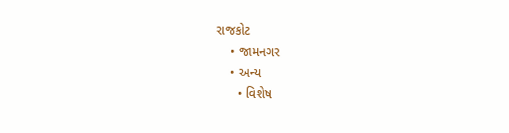રાજકોટ
    • જામનગર
    • અન્ય
      • વિશેષ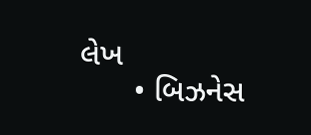લેખ
      • બિઝનેસ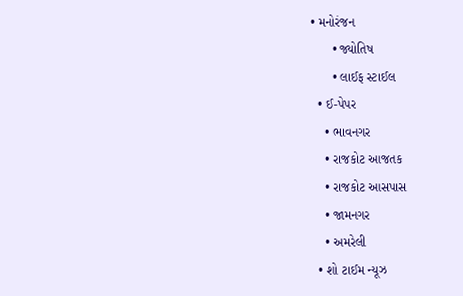• મનોરંજન
      • જ્યોતિષ
      • લાઈફ સ્ટાઈલ
  • ઈ-પેપર
    • ભાવનગર
    • રાજકોટ આજતક
    • રાજકોટ આસપાસ
    • જામનગર
    • અમરેલી
  • શો ટાઈમ ન્યૂઝ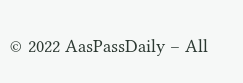© 2022 AasPassDaily – All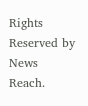Rights Reserved by News Reach.